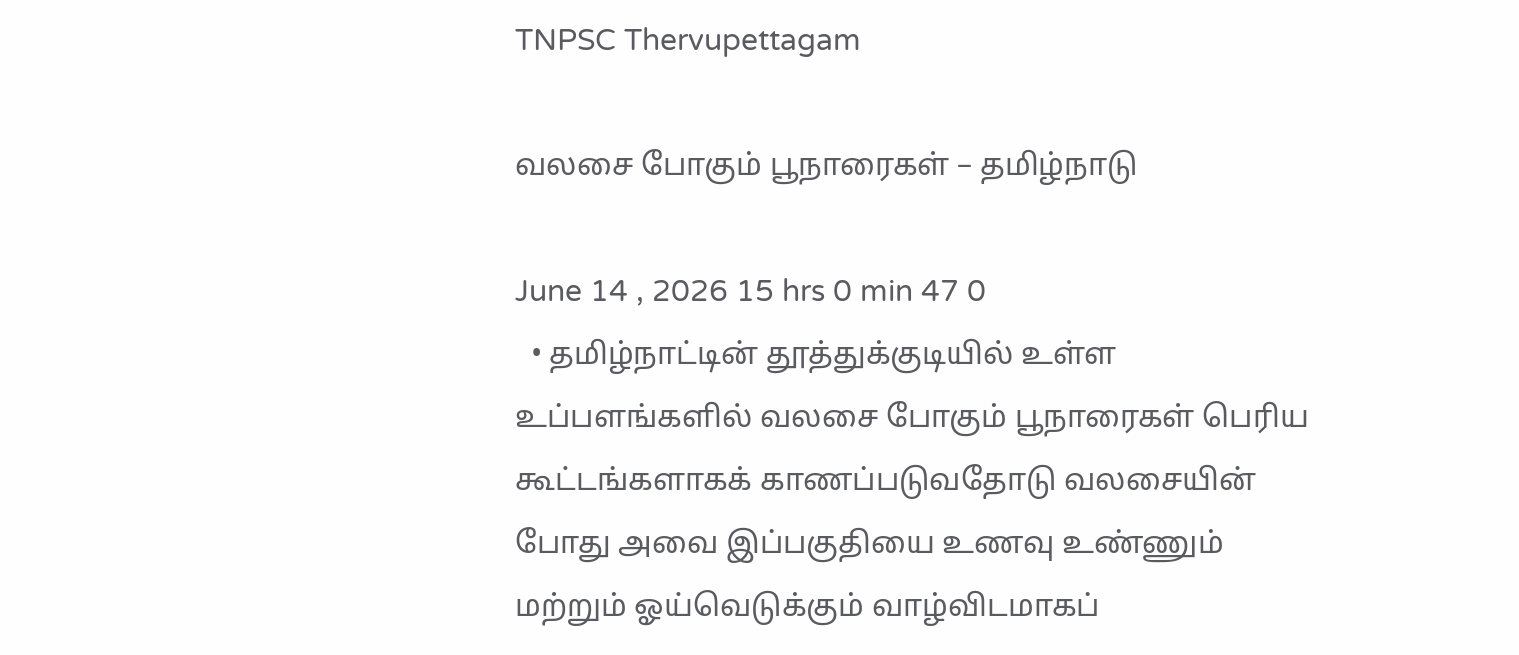TNPSC Thervupettagam

வலசை போகும் பூநாரைகள் – தமிழ்நாடு

June 14 , 2026 15 hrs 0 min 47 0
  • தமிழ்நாட்டின் தூத்துக்குடியில் உள்ள உப்பளங்களில் வலசை போகும் பூநாரைகள் பெரிய கூட்டங்களாகக் காணப்படுவதோடு வலசையின் போது அவை இப்பகுதியை உணவு உண்ணும் மற்றும் ஓய்வெடுக்கும் வாழ்விடமாகப்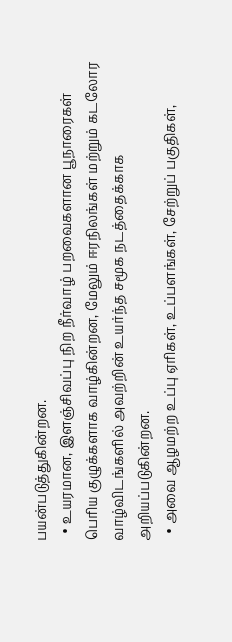பயன்படுத்துகின்றன.
  • உயரமான, இளஞ்சிவப்பு நிற நீர்வாழ் பறவைகளான பூநாரைகள் பெரிய குழுக்களாக வாழ்கின்றன, மேலும் ஈரநிலங்கள் மற்றும் கடலோர வாழ்விடங்களில் அவற்றின் உயர்ந்த சமூக நடத்தைக்காக அறியப்படுகின்றன.
  • அவை ஆழமற்ற உப்பு ஏரிகள், உப்பளங்கள், சேற்றுப் பகுதிகள்,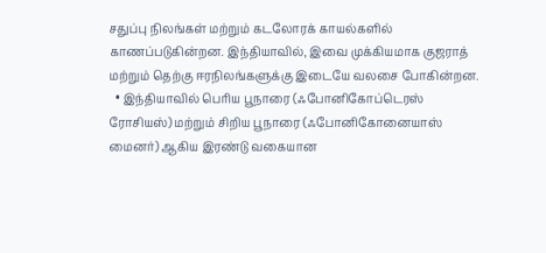சதுப்பு நிலங்கள் மற்றும் கடலோரக் காயல்களில் காணப்படுகின்றன. இந்தியாவில், இவை முக்கியமாக குஜராத் மற்றும் தெற்கு ஈரநிலங்களுக்கு இடையே வலசை போகின்றன.
  • இந்தியாவில் பெரிய பூநாரை (ஃபோனிகோப்டெரஸ் ரோசியஸ்) மற்றும் சிறிய பூநாரை (ஃபோனிகோனையாஸ் மைனர்) ஆகிய இரண்டு வகையான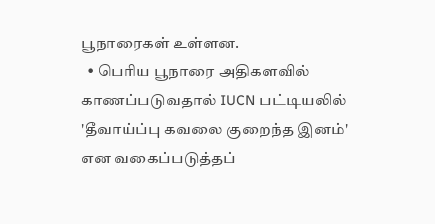பூநாரைகள் உள்ளன.
  • பெரிய பூநாரை அதிகளவில் காணப்படுவதால் IUCN பட்டியலில் 'தீவாய்ப்பு கவலை குறைந்த இனம்' என வகைப்படுத்தப்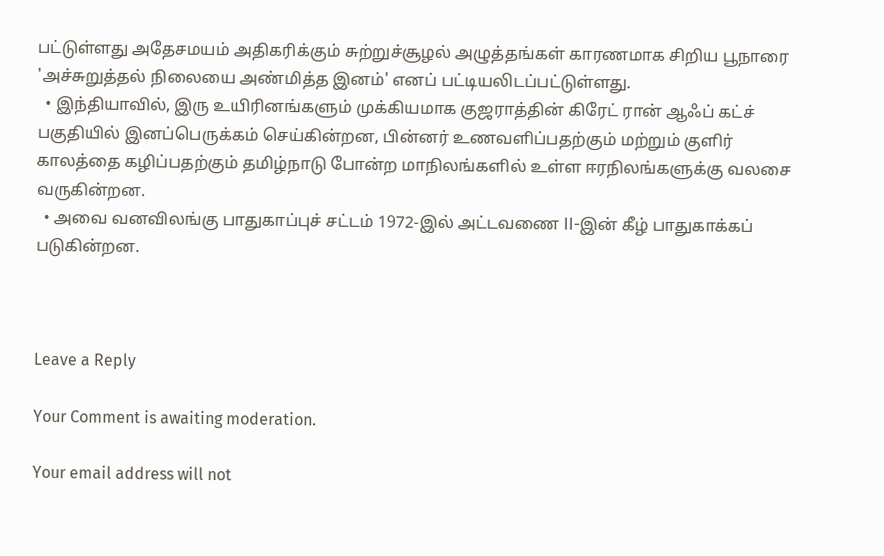பட்டுள்ளது அதேசமயம் அதிகரிக்கும் சுற்றுச்சூழல் அழுத்தங்கள் காரணமாக சிறிய பூநாரை 'அச்சுறுத்தல் நிலையை அண்மித்த இனம்' எனப் பட்டியலிடப்பட்டுள்ளது.
  • இந்தியாவில், இரு உயிரினங்களும் முக்கியமாக குஜராத்தின் கிரேட் ரான் ஆஃப் கட்ச் பகுதியில் இனப்பெருக்கம் செய்கின்றன, பின்னர் உணவளிப்பதற்கும் மற்றும் குளிர் காலத்தை கழிப்பதற்கும் தமிழ்நாடு போன்ற மாநிலங்களில் உள்ள ஈரநிலங்களுக்கு வலசை வருகின்றன.
  • அவை வனவிலங்கு பாதுகாப்புச் சட்டம் 1972-இல் அட்டவணை II-இன் கீழ் பாதுகாக்கப் படுகின்றன.



Leave a Reply

Your Comment is awaiting moderation.

Your email address will not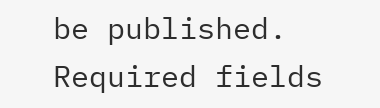be published. Required fields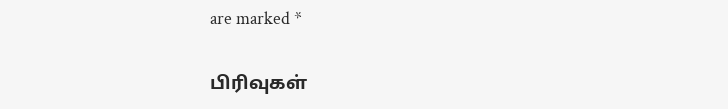are marked *

பிரிவுகள்